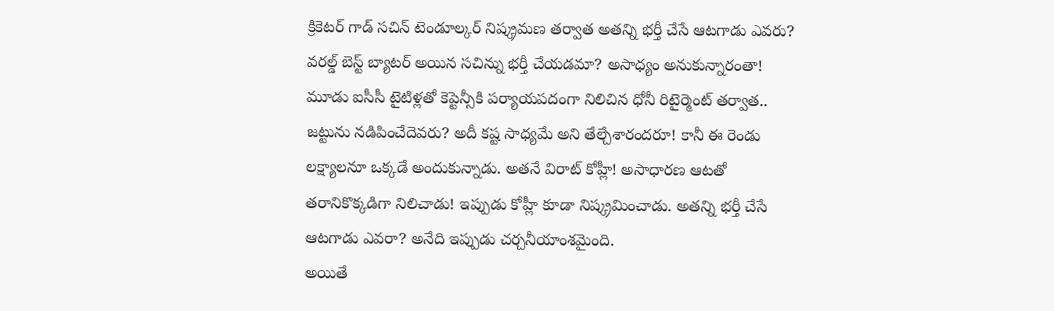క్రికెటర్ గాడ్ సచిన్ టెండూల్కర్ నిష్క్రమణ తర్వాత అతన్ని భర్తీ చేసే ఆటగాడు ఎవరు? వరల్డ్ బెస్ట్ బ్యాటర్ అయిన సచిన్ను భర్తీ చేయడమా? అసాధ్యం అనుకున్నారంతా! మూడు ఐసీసీ టైటిళ్లతో కెప్టెన్సీకి పర్యాయపదంగా నిలిచిన ధోనీ రిటైర్మెంట్ తర్వాత.. జట్టును నడిపించేదెవరు? అదీ కష్ట సాధ్యమే అని తేల్చేశారందరూ! కానీ ఈ రెండు లక్ష్యాలనూ ఒక్కడే అందుకున్నాడు. అతనే విరాట్ కోహ్లీ! అసాధారణ ఆటతో తరానికొక్కడిగా నిలిచాడు! ఇప్పుడు కోహ్లీ కూడా నిష్క్రమించాడు. అతన్ని భర్తీ చేసే ఆటగాడు ఎవరా? అనేది ఇప్పుడు చర్చనీయాంశమైంది.
అయితే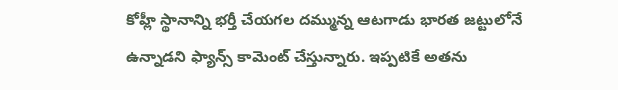కోహ్లీ స్థానాన్ని భర్తీ చేయగల దమ్మున్న ఆటగాడు భారత జట్టులోనే ఉన్నాడని ఫ్యాన్స్ కామెంట్ చేస్తున్నారు. ఇప్పటికే అతను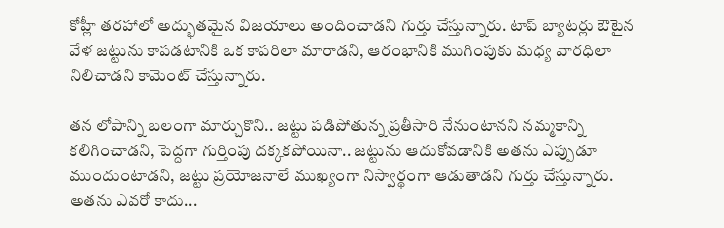కోహ్లీ తరహాలో అద్భుతమైన విజయాలు అందించాడని గుర్తు చేస్తున్నారు. టాప్ బ్యాటర్లు ఔటైన వేళ జట్టును కాపడటానికి ఒక కాపరిలా మారాడని, ఆరంభానికి ముగింపుకు మధ్య వారధిలా నిలిచాడని కామెంట్ చేస్తున్నారు.

తన లోపాన్ని బలంగా మార్చుకొని.. జట్టు పడిపోతున్న ప్రతీసారి నేనుంటానని నమ్మకాన్ని కలిగించాడని, పెద్దగా గుర్తింపు దక్కకపోయినా.. జట్టును ఆదుకోవడానికి అతను ఎప్పుడూ ముందుంటాడని, జట్టు ప్రయోజనాలే ముఖ్యంగా నిస్వార్థంగా ఆడుతాడని గుర్తు చేస్తున్నారు. అతను ఎవరో కాదు...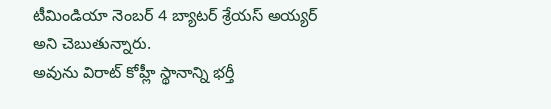టీమిండియా నెంబర్ 4 బ్యాటర్ శ్రేయస్ అయ్యర్ అని చెబుతున్నారు.
అవును విరాట్ కోహ్లీ స్థానాన్ని భర్తీ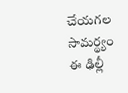చేయగల సామర్థ్యం ఈ ఢిల్లీ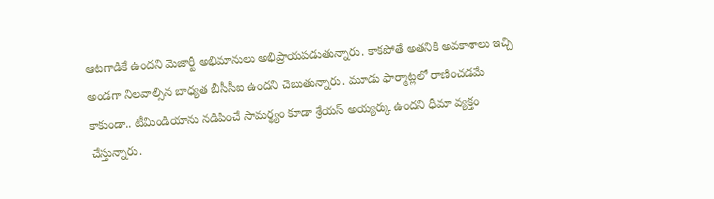ఆటగాడికే ఉందని మెజార్టీ అభిమానులు అభిప్రాయపడుతున్నారు. కాకపోతే అతనికి అవకాశాలు ఇచ్చి అండగా నిలవాల్సిన బాధ్యత బీసీసీఐ ఉందని చెబుతున్నారు. మూడు ఫార్మాట్లలో రాణించడమే కాకుండా.. టీమిండియాను నడిపించే సామర్థ్యం కూడా శ్రేయస్ అయ్యర్కు ఉందని ధీమా వ్యక్తం చేస్తున్నారు.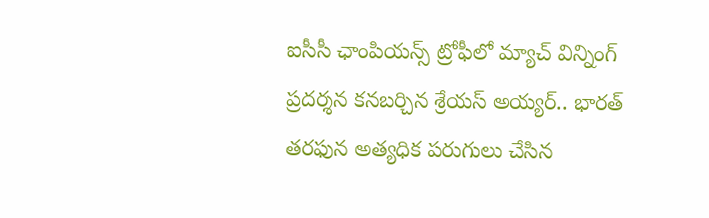ఐసీసీ ఛాంపియన్స్ ట్రోఫీలో మ్యాచ్ విన్నింగ్ ప్రదర్శన కనబర్చిన శ్రేయస్ అయ్యర్.. భారత్ తరఫున అత్యధిక పరుగులు చేసిన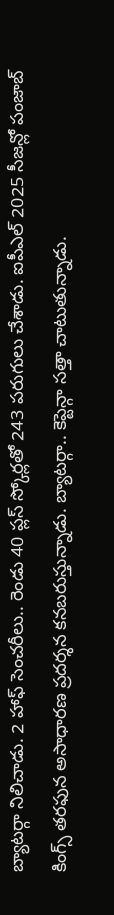బ్యాటర్గా నిలిచాడు. 2 హాఫ్ సెంచరీలు.. రెండు 40 ప్లస్ స్కోర్లతో 243 పరుగులు చేశాడు. ఐపీఎల్ 2025 సీజన్లో పంజాబ్ కింగ్స్ తరఫున అసాధారణ ప్రదర్శన కనబరుస్తున్నాడు. బ్యాటర్గా.. కెప్టెన్గా సత్తా చాటుతున్నాడు.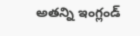అతన్ని ఇంగ్లండ్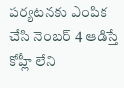పర్యటనకు ఎంపిక చేసి నెంబర్ 4 ఆడిస్తే కోహ్లీ లేని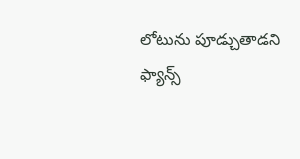లోటును పూడ్చుతాడని ఫ్యాన్స్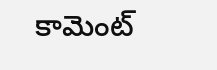కామెంట్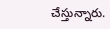చేస్తున్నారు.